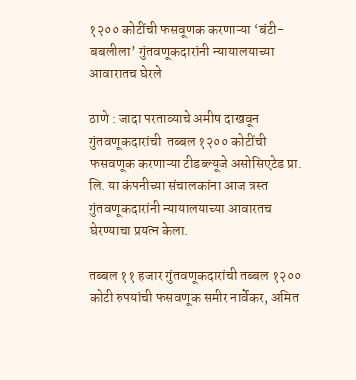१२०० कोटींची फसवूणक करणाऱ्या ‘बंटी-बबलीला’ गुंतवणूकदारांनी न्यायालयाच्या आवारातच घेरले

ठाणे : जादा परताव्याचे अमीष दाखवून गुंतवणूकदारांची  तब्बल १२०० कोटींची फसवणूक करणाऱ्या टीडब्ल्यूजे असोसिएटेड प्रा. लि. या कंपनीच्या संचालकांना आज त्रस्त गुंतवणूकदारांनी न्यायालयाच्या आवारतच घेरण्याचा प्रयत्न केला.

तब्बल ११ हजार गुंतवणूकदारांची तब्बल १२०० कोटी रुपयांची फसवणूक समीर नार्वेकर, अमित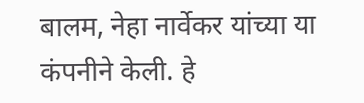बालम, नेहा नार्वेकर यांच्या या कंपनीने केली. हे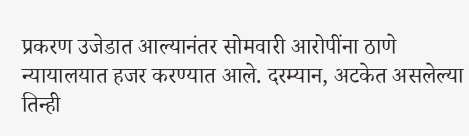प्रकरण उजेडात आल्यानंतर सोमवारी आरोपींना ठाणे न्यायालयात हजर करण्यात आले. दरम्यान, अटकेत असलेल्या तिन्ही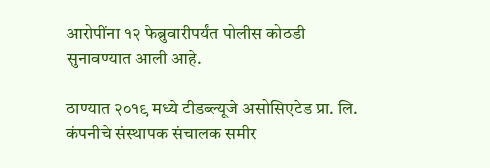आरोपींना १२ फेब्रुवारीपर्यंत पोलीस कोठडी सुनावण्यात आली आहे.

ठाण्यात २०१९ मध्ये टीडब्ल्यूजे असोसिएटेड प्रा. लि. कंपनीचे संस्थापक संचालक समीर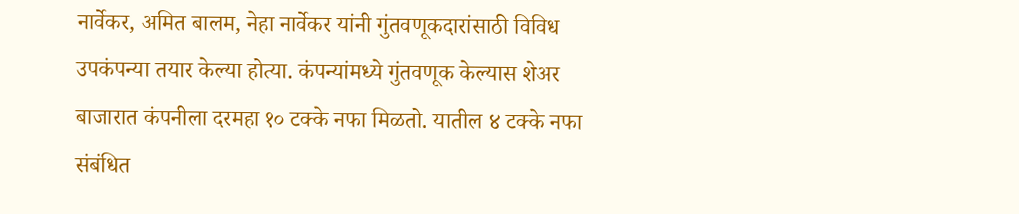नार्वेकर, अमित बालम, नेहा नार्वेकर यांनी गुंतवणूकदारांसाठी विविध उपकंपन्या तयार केल्या होत्या. कंपन्यांमध्ये गुंतवणूक केल्यास शेअर बाजारात कंपनीला दरमहा १० टक्के नफा मिळतो. यातील ४ टक्के नफा संबंधित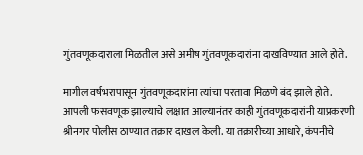गुंतवणूकदाराला मिळतील असे अमीष गुंतवणूकदारांना दाखविण्यात आले होते.

मागील वर्षभरापासून गुंतवणूकदारांना त्यांचा परतावा मिळणे बंद झाले होते. आपली फसवणूक झाल्याचे लक्षात आल्यानंतर काही गुंतवणूकदारांनी याप्रकरणी श्रीनगर पोलीस ठाण्यात तक्रार दाखल केली. या तक्रारीच्या आधारे, कंपनीचे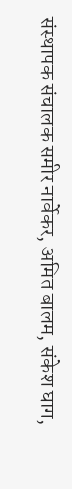संस्थापक संचालक समीर नार्वेकर, अमित बालम, संकेश घाग,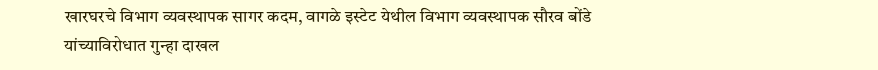खारघरचे विभाग व्यवस्थापक सागर कदम, वागळे इस्टेट येथील विभाग व्यवस्थापक सौरव बोंडे यांच्याविरोधात गुन्हा दाखल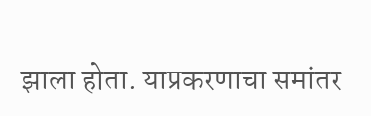झाला होता. याप्रकरणाचा समांतर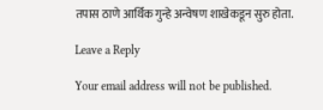तपास ठाणे आर्थिक गुन्हे अन्वेषण शाखेकडून सुरु होता.

Leave a Reply

Your email address will not be published.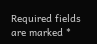Required fields are marked *